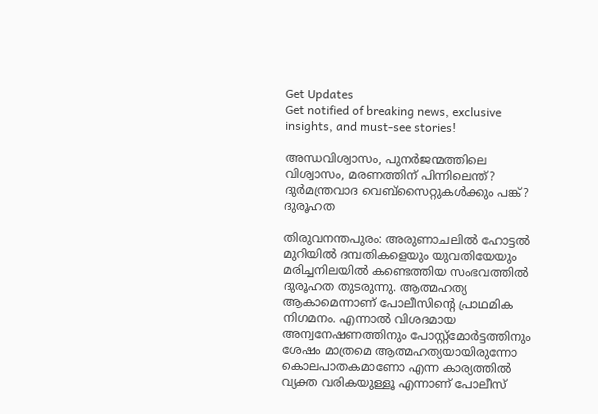Get Updates
Get notified of breaking news, exclusive insights, and must-see stories!

അന്ധവിശ്വാസം, പുനർജന്മത്തിലെ വിശ്വാസം, മരണത്തിന് പിന്നിലെന്ത്? ദുർമന്ത്രവാദ വെബ്സൈറ്റുകൾക്കും പങ്ക്? ദുരൂഹത

തിരുവനന്തപുരം: അരുണാചലിൽ ഹോട്ടൽ മുറിയിൽ ദമ്പതികളെയും യുവതിയേയും മരിച്ചനിലയിൽ കണ്ടെത്തിയ സംഭവത്തിൽ ദുരൂഹത തുടരുന്നു. ആത്മഹത്യ ആകാമെന്നാണ് പോലീസിന്റെ പ്രാഥമിക നിഗമനം. എന്നാൽ വിശദമായ അന്വനേഷണത്തിനും പോസ്റ്റ്മോർട്ടത്തിനും ശേഷം മാത്രമെ ആത്മഹത്യയായിരുന്നോ കൊലപാതകമാണോ എന്ന കാര്യത്തിൽ വ്യക്ത വരികയുള്ളൂ എന്നാണ് പോലീസ്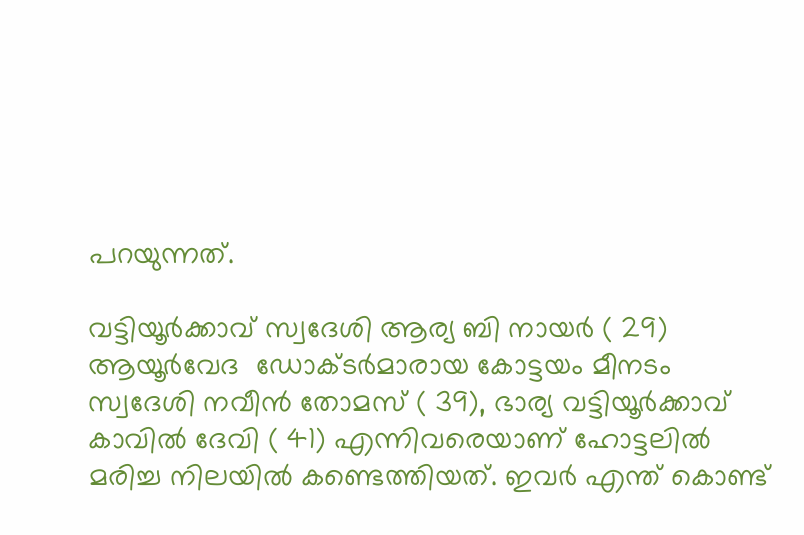പറയുന്നത്.

വട്ടിയൂർക്കാവ് സ്വദേശി ആര്യ ബി നായർ ( 29) ആയൂർവേദ  ഡോക്ടർമാരായ കോട്ടയം മീനടം സ്വദേശി നവീൻ തോമസ് ( 39), ഭാര്യ വട്ടിയൂർക്കാവ് കാവിൽ ദേവി ( 41) എന്നിവരെയാണ് ഹോട്ടലിൽ മരിച്ച നിലയിൽ കണ്ടെത്തിയത്. ഇവർ എന്ത് കൊണ്ട്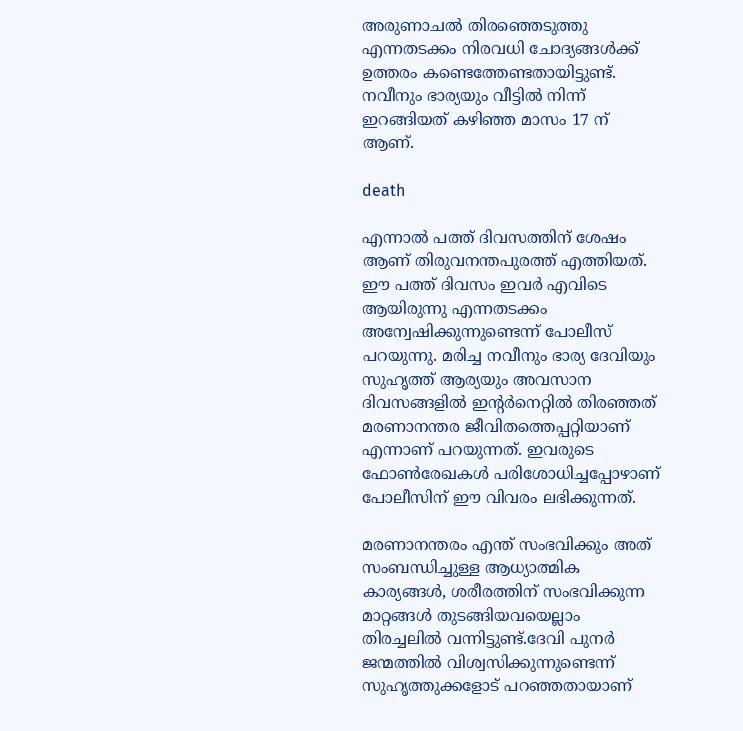അരുണാചൽ തിരഞ്ഞെടുത്തു എന്നതടക്കം നിരവധി ചോദ്യങ്ങൾക്ക് ഉത്തരം കണ്ടെത്തേണ്ടതായിട്ടുണ്ട്. നവീനും ഭാര്യയും വീട്ടിൽ നിന്ന് ഇറങ്ങിയത് കഴിഞ്ഞ മാസം 17 ന് ആണ്.

death

എന്നാൽ പത്ത് ദിവസത്തിന് ശേഷം ആണ് തിരുവനന്തപുരത്ത് എത്തിയത്. ഈ പത്ത് ദിവസം ഇവർ എവിടെ ആയിരുന്നു എന്നതടക്കം അന്വേഷിക്കുന്നുണ്ടെന്ന് പോലീസ് പറയുന്നു. മരിച്ച നവീനും ഭാര്യ ദേവിയും സുഹൃത്ത് ആര്യയും അവസാന ദിവസങ്ങളിൽ ഇന്റർനെറ്റിൽ തിരഞ്ഞത് മരണാനന്തര ജീവിതത്തെപ്പറ്റിയാണ് എന്നാണ് പറയുന്നത്. ഇവരുടെ ഫോൺരേഖകൾ പരിശോധിച്ചപ്പോഴാണ് പോലീസിന് ഈ വിവരം ലഭിക്കുന്നത്.

മരണാനന്തരം എന്ത് സംഭവിക്കും അത് സംബന്ധിച്ചുള്ള ആധ്യാത്മിക കാര്യങ്ങൾ, ശരീരത്തിന് സംഭവിക്കുന്ന മാറ്റങ്ങൾ തുടങ്ങിയവയെല്ലാം തിരച്ചലിൽ വന്നിട്ടുണ്ട്.ദേവി പുനർ ജന്മത്തിൽ വിശ്വസിക്കുന്നുണ്ടെന്ന് സുഹൃത്തുക്കളോട് പറഞ്ഞതായാണ്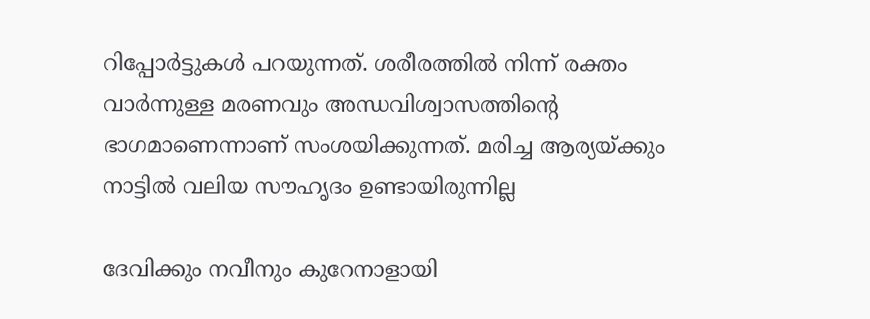റിപ്പോർട്ടുകൾ പറയുന്നത്. ശരീരത്തിൽ നിന്ന് രക്തം വാർന്നുള്ള മരണവും അന്ധവിശ്വാസത്തിന്റെ ഭാഗമാണെന്നാണ് സംശയിക്കുന്നത്. മരിച്ച ആര്യയ്ക്കും നാട്ടിൽ വലിയ സൗഹൃദം ഉണ്ടായിരുന്നില്ല

ദേവിക്കും നവീനും കുറേനാളായി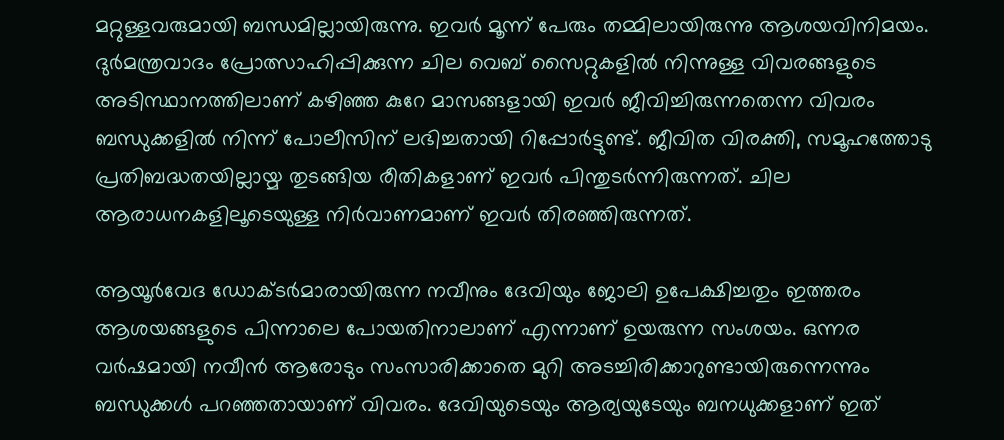മറ്റുള്ളവരുമായി ബന്ധമില്ലായിരുന്നു. ഇവർ മൂന്ന് പേരും തമ്മിലായിരുന്നു ആശയവിനിമയം. ദുർമന്ത്രവാദം പ്രോത്സാഹിപ്പിക്കുന്ന ചില വെബ് സൈറ്റുകളിൽ നിന്നുള്ള വിവരങ്ങളുടെ അടിസ്ഥാനത്തിലാണ് കഴിഞ്ഞ കുറേ മാസങ്ങളായി ഇവർ ജീവിച്ചിരുന്നതെന്ന വിവരം ബന്ധുക്കളിൽ നിന്ന് പോലീസിന് ലഭിച്ചതായി റിപ്പോർട്ടുണ്ട്. ജീവിത വിരക്തി, സമൂഹത്തോടു പ്രതിബദ്ധതയില്ലായ്മ തുടങ്ങിയ രീതികളാണ് ഇവർ പിന്തുടർന്നിരുന്നത്. ചില ആരാധനകളിലൂടെയുള്ള നിർവാണമാണ് ഇവർ തിരഞ്ഞിരുന്നത്.

ആയൂർവേദ ഡോക്ടർമാരായിരുന്ന നവീനും ദേവിയും ജോലി ഉപേക്ഷിച്ചതും ഇത്തരം ആശയങ്ങളുടെ പിന്നാലെ പോയതിനാലാണ് എന്നാണ് ഉയരുന്ന സംശയം. ഒന്നര വർഷമായി നവീൻ ആരോടും സംസാരിക്കാതെ മുറി അടച്ചിരിക്കാറുണ്ടായിരുന്നെന്നും ബന്ധുക്കൾ പറഞ്ഞതായാണ് വിവരം. ദേവിയുടെയും ആര്യയുടേയും ബനധുക്കളാണ് ഇത്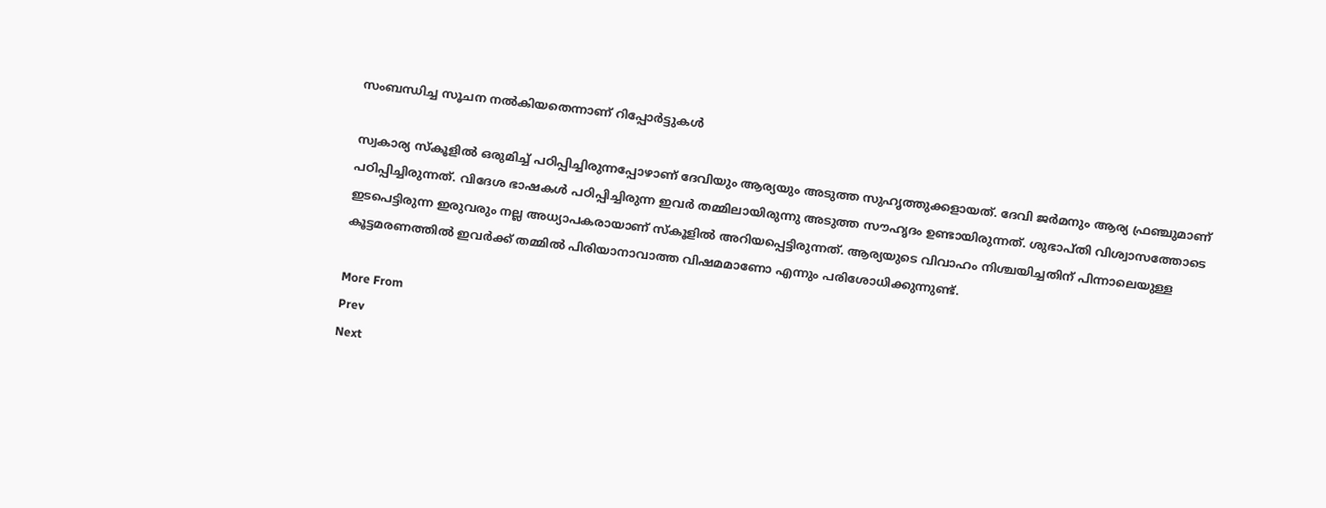സംബന്ധിച്ച സൂചന നൽകിയതെന്നാണ് റിപ്പോർട്ടുകൾ

സ്വകാര്യ സ്കൂളിൽ ഒരുമിച്ച് പഠിപ്പിച്ചിരുന്നപ്പോഴാണ് ദേവിയും ആര്യയും അടുത്ത സുഹൃത്തുക്കളായത്. ദേവി ജർമനും ആര്യ ഫ്രഞ്ചുമാണ് പഠിപ്പിച്ചിരുന്നത്. വിദേശ ഭാഷകൾ പഠിപ്പിച്ചിരുന്ന ഇവർ തമ്മിലായിരുന്നു അടുത്ത സൗഹൃദം ഉണ്ടായിരുന്നത്. ശുഭാപ്തി വിശ്വാസത്തോടെ ഇടപെട്ടിരുന്ന ഇരുവരും നല്ല അധ്യാപകരായാണ് സ്കൂളിൽ അറിയപ്പെട്ടിരുന്നത്. ആര്യയുടെ വിവാഹം നിശ്ചയിച്ചതിന് പിന്നാലെയുള്ള കൂട്ടമരണത്തിൽ ഇവർക്ക് തമ്മിൽ പിരിയാനാവാത്ത വിഷമമാണോ എന്നും പരിശോധിക്കുന്നുണ്ട്.

More From
Prev
Next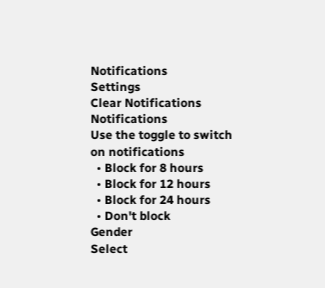Notifications
Settings
Clear Notifications
Notifications
Use the toggle to switch on notifications
  • Block for 8 hours
  • Block for 12 hours
  • Block for 24 hours
  • Don't block
Gender
Select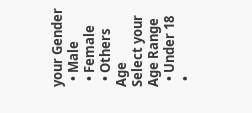your Gender
  • Male
  • Female
  • Others
Age
Select your Age Range
  • Under 18
  •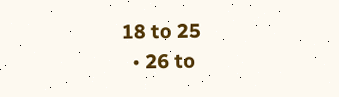18 to 25
  • 26 to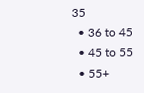35
  • 36 to 45
  • 45 to 55
  • 55+